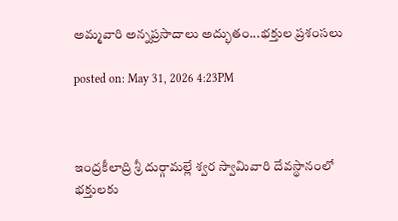అమ్మవారి అన్నప్రసాదాలు అద్భుతం...భక్తుల ప్రశంసలు

posted on: May 31, 2026 4:23PM



ఇంద్రకీలాద్రి శ్రీ దుర్గామల్లే శ్వర స్వామివారి దేవస్థానంలో భక్తులకు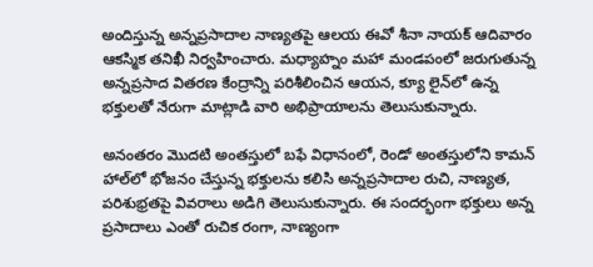అందిస్తున్న అన్నప్రసాదాల నాణ్యతపై ఆలయ ఈవో శీనా నాయక్ ఆదివారం ఆకస్మిక తనిఖీ నిర్వహించారు. మధ్యాహ్నం మహా మండపంలో జరుగుతున్న అన్నప్రసాద వితరణ కేంద్రాన్ని పరిశీలించిన ఆయన, క్యూ లైన్‌లో ఉన్న భక్తులతో నేరుగా మాట్లాడి వారి అభిప్రాయాలను తెలుసుకున్నారు.

అనంతరం మొదటి అంతస్తులో బఫే విధానంలో, రెండో అంతస్తులోని కామన్ హాల్‌లో భోజనం చేస్తున్న భక్తులను కలిసి అన్నప్రసాదాల రుచి, నాణ్యత, పరిశుభ్రతపై వివరాలు అడిగి తెలుసుకున్నారు. ఈ సందర్భంగా భక్తులు అన్న ప్రసాదాలు ఎంతో రుచిక రంగా, నాణ్యంగా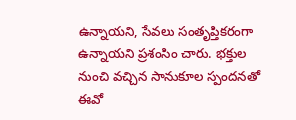ఉన్నాయని, సేవలు సంతృప్తికరంగా ఉన్నాయని ప్రశంసిం చారు. భక్తుల నుంచి వచ్చిన సానుకూల స్పందనతో ఈవో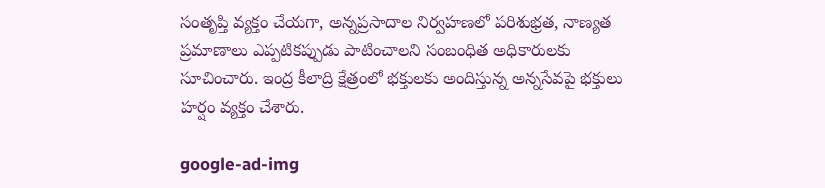సంతృప్తి వ్యక్తం చేయగా, అన్నప్రసాదాల నిర్వహణలో పరిశుభ్రత, నాణ్యత ప్రమాణాలు ఎప్పటికప్పుడు పాటించాలని సంబంధిత అధికారులకు సూచించారు. ఇంద్ర కీలాద్రి క్షేత్రంలో భక్తులకు అందిస్తున్న అన్నసేవపై భక్తులు హర్షం వ్యక్తం చేశారు.

google-ad-img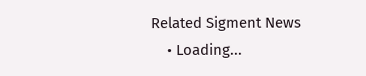Related Sigment News
    • Loading...